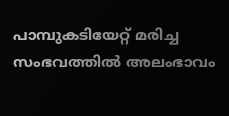പാമ്പുകടിയേറ്റ് മരിച്ച സംഭവത്തില്‍ അലംഭാവം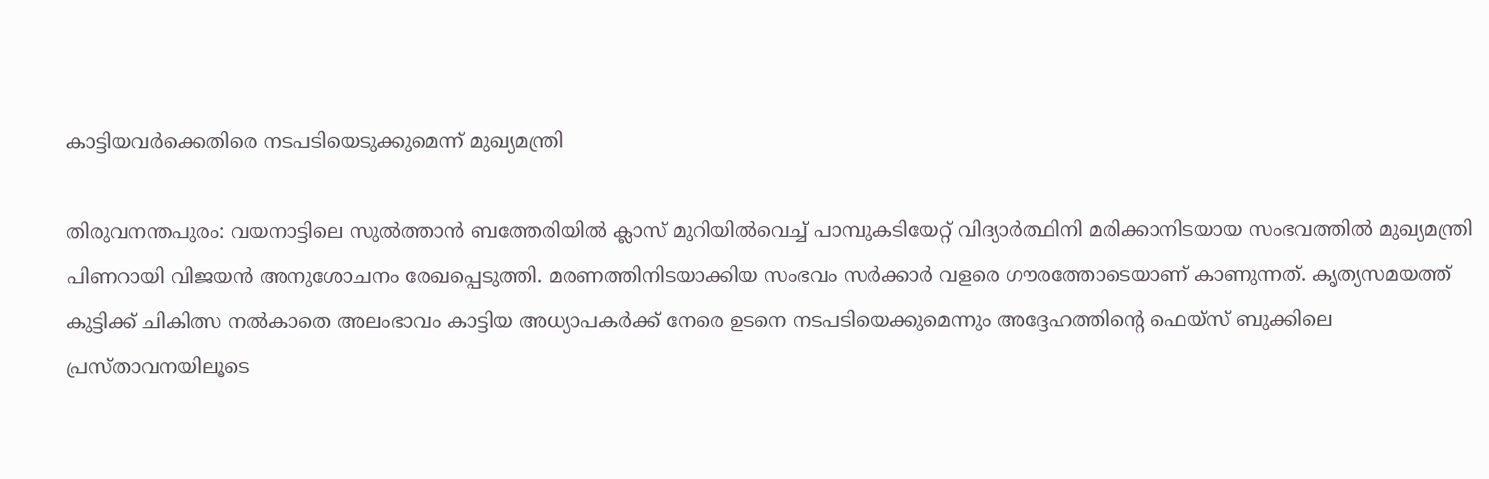കാട്ടിയവര്‍ക്കെതിരെ നടപടിയെടുക്കുമെന്ന് മുഖ്യമന്ത്രി

തിരുവനന്തപുരം: വയനാട്ടിലെ സുല്‍ത്താന്‍ ബത്തേരിയില്‍ ക്ലാസ് മുറിയില്‍വെച്ച് പാമ്പുകടിയേറ്റ് വിദ്യാര്‍ത്ഥിനി മരിക്കാനിടയായ സംഭവത്തില്‍ മുഖ്യമന്ത്രി പിണറായി വിജയന്‍ അനുശോചനം രേഖപ്പെടുത്തി. മരണത്തിനിടയാക്കിയ സംഭവം സര്‍ക്കാര്‍ വളരെ ഗൗരത്തോടെയാണ് കാണുന്നത്. കൃത്യസമയത്ത് കുട്ടിക്ക് ചികിത്സ നല്‍കാതെ അലംഭാവം കാട്ടിയ അധ്യാപകര്‍ക്ക് നേരെ ഉടനെ നടപടിയെക്കുമെന്നും അദ്ദേഹത്തിന്റെ ഫെയ്‌സ് ബുക്കിലെ പ്രസ്താവനയിലൂടെ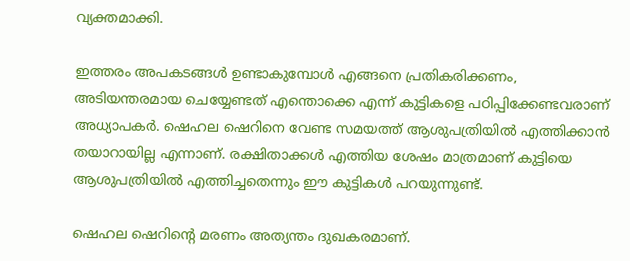വ്യക്തമാക്കി.

ഇത്തരം അപകടങ്ങള്‍ ഉണ്ടാകുമ്പോള്‍ എങ്ങനെ പ്രതികരിക്കണം, അടിയന്തരമായ ചെയ്യേണ്ടത് എന്തൊക്കെ എന്ന് കുട്ടികളെ പഠിപ്പിക്കേണ്ടവരാണ് അധ്യാപകര്‍. ഷെഹല ഷെറിനെ വേണ്ട സമയത്ത് ആശുപത്രിയില്‍ എത്തിക്കാന്‍ തയാറായില്ല എന്നാണ്. രക്ഷിതാക്കള്‍ എത്തിയ ശേഷം മാത്രമാണ് കുട്ടിയെ ആശുപത്രിയില്‍ എത്തിച്ചതെന്നും ഈ കുട്ടികള്‍ പറയുന്നുണ്ട്.

ഷെഹല ഷെറിന്റെ മരണം അത്യന്തം ദുഖകരമാണ്.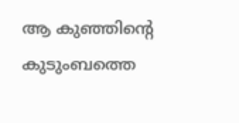ആ കുഞ്ഞിന്റെ കുടുംബത്തെ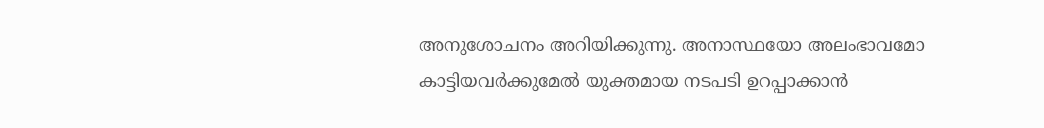അനുശോചനം അറിയിക്കുന്നു. അനാസ്ഥയോ അലംഭാവമോ കാട്ടിയവര്‍ക്കുമേല്‍ യുക്തമായ നടപടി ഉറപ്പാക്കാന്‍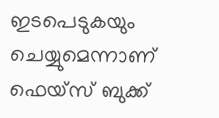ഇടപെടുകയും ചെയ്യുമെന്നാണ് ഫെയ്‌സ് ബുക്ക്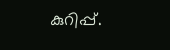കുറിപ്പ്.